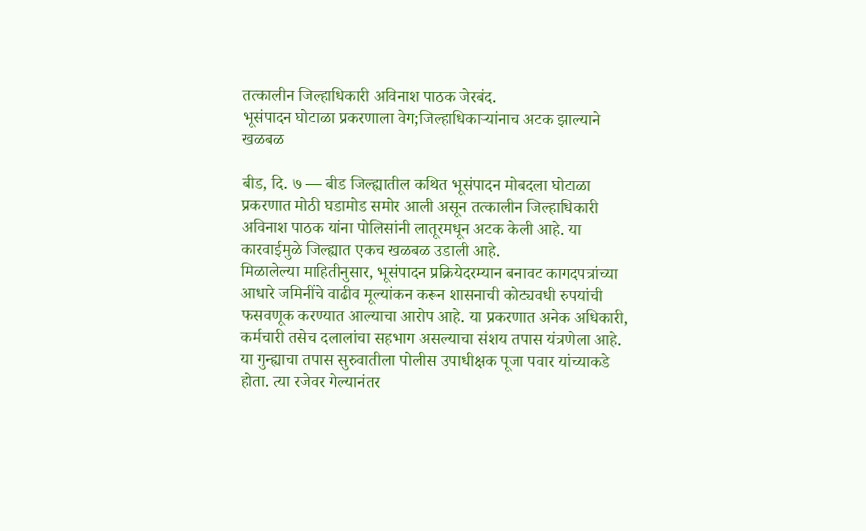तत्कालीन जिल्हाधिकारी अविनाश पाठक जेरबंद.
भूसंपादन घोटाळा प्रकरणाला वेग;जिल्हाधिकाऱ्यांनाच अटक झाल्याने खळबळ

बीड, दि. ७ — बीड जिल्ह्यातील कथित भूसंपादन मोबदला घोटाळा प्रकरणात मोठी घडामोड समोर आली असून तत्कालीन जिल्हाधिकारी अविनाश पाठक यांना पोलिसांनी लातूरमधून अटक केली आहे. या कारवाईमुळे जिल्ह्यात एकच खळबळ उडाली आहे.
मिळालेल्या माहितीनुसार, भूसंपादन प्रक्रियेदरम्यान बनावट कागदपत्रांच्या आधारे जमिनींचे वाढीव मूल्यांकन करून शासनाची कोट्यवधी रुपयांची फसवणूक करण्यात आल्याचा आरोप आहे. या प्रकरणात अनेक अधिकारी, कर्मचारी तसेच दलालांचा सहभाग असल्याचा संशय तपास यंत्रणेला आहे.
या गुन्ह्याचा तपास सुरुवातीला पोलीस उपाधीक्षक पूजा पवार यांच्याकडे होता. त्या रजेवर गेल्यानंतर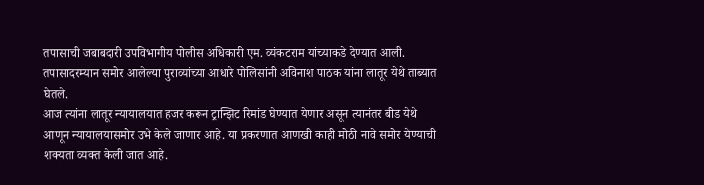तपासाची जबाबदारी उपविभागीय पोलीस अधिकारी एम. व्यंकटराम यांच्याकडे देण्यात आली. तपासादरम्यान समोर आलेल्या पुराव्यांच्या आधारे पोलिसांनी अविनाश पाठक यांना लातूर येथे ताब्यात घेतले.
आज त्यांना लातूर न्यायालयात हजर करून ट्रान्झिट रिमांड घेण्यात येणार असून त्यानंतर बीड येथे आणून न्यायालयासमोर उभे केले जाणार आहे. या प्रकरणात आणखी काही मोठी नावे समोर येण्याची शक्यता व्यक्त केली जात आहे.